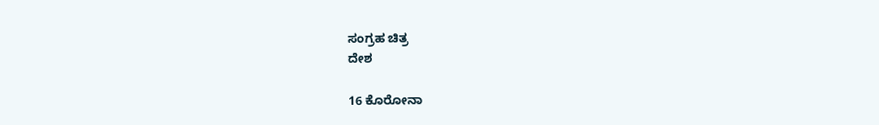ಸಂಗ್ರಹ ಚಿತ್ರ
ದೇಶ

16 ಕೊರೋನಾ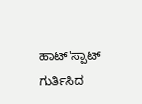ಹಾಟ್'ಸ್ಪಾಟ್ ಗುರ್ತಿಸಿದ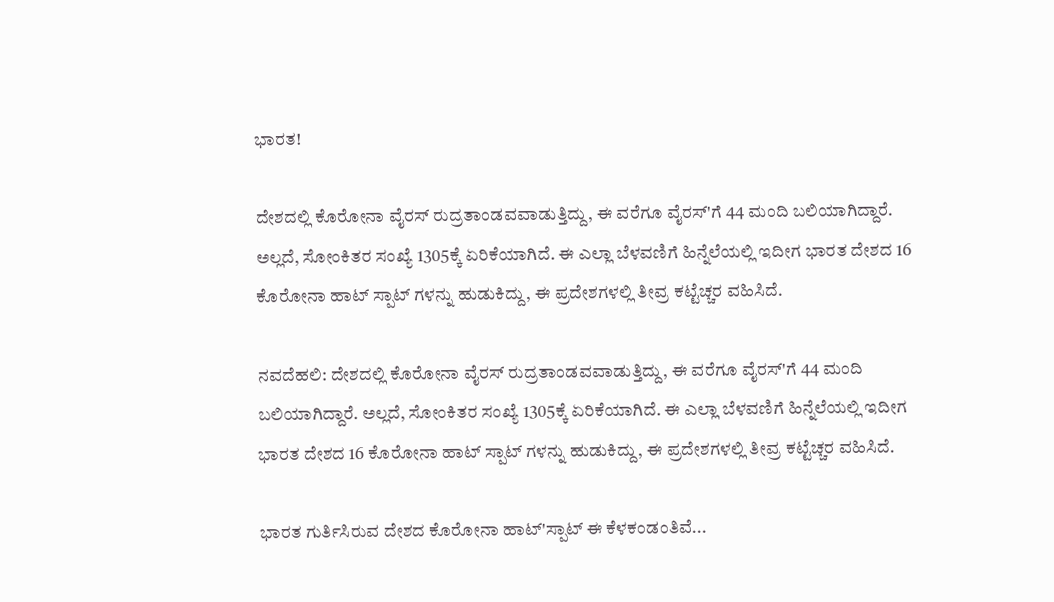ಭಾರತ!

ದೇಶದಲ್ಲಿ ಕೊರೋನಾ ವೈರಸ್ ರುದ್ರತಾಂಡವವಾಡುತ್ತಿದ್ದು, ಈ ವರೆಗೂ ವೈರಸ್'ಗೆ 44 ಮಂದಿ ಬಲಿಯಾಗಿದ್ದಾರೆ. ಅಲ್ಲದೆ, ಸೋಂಕಿತರ ಸಂಖ್ಯೆ 1305ಕ್ಕೆ ಏರಿಕೆಯಾಗಿದೆ. ಈ ಎಲ್ಲಾ ಬೆಳವಣಿಗೆ ಹಿನ್ನೆಲೆಯಲ್ಲಿ ಇದೀಗ ಭಾರತ ದೇಶದ 16 ಕೊರೋನಾ ಹಾಟ್ ಸ್ಪಾಟ್ ಗಳನ್ನು ಹುಡುಕಿದ್ದು, ಈ ಪ್ರದೇಶಗಳಲ್ಲಿ ತೀವ್ರ ಕಟ್ಟೆಚ್ಚರ ವಹಿಸಿದೆ.

ನವದೆಹಲಿ: ದೇಶದಲ್ಲಿ ಕೊರೋನಾ ವೈರಸ್ ರುದ್ರತಾಂಡವವಾಡುತ್ತಿದ್ದು, ಈ ವರೆಗೂ ವೈರಸ್'ಗೆ 44 ಮಂದಿ ಬಲಿಯಾಗಿದ್ದಾರೆ. ಅಲ್ಲದೆ, ಸೋಂಕಿತರ ಸಂಖ್ಯೆ 1305ಕ್ಕೆ ಏರಿಕೆಯಾಗಿದೆ. ಈ ಎಲ್ಲಾ ಬೆಳವಣಿಗೆ ಹಿನ್ನೆಲೆಯಲ್ಲಿ ಇದೀಗ ಭಾರತ ದೇಶದ 16 ಕೊರೋನಾ ಹಾಟ್ ಸ್ಪಾಟ್ ಗಳನ್ನು ಹುಡುಕಿದ್ದು, ಈ ಪ್ರದೇಶಗಳಲ್ಲಿ ತೀವ್ರ ಕಟ್ಟೆಚ್ಚರ ವಹಿಸಿದೆ.

ಭಾರತ ಗುರ್ತಿಸಿರುವ ದೇಶದ ಕೊರೋನಾ ಹಾಟ್'ಸ್ಪಾಟ್ ಈ ಕೆಳಕಂಡಂತಿವೆ...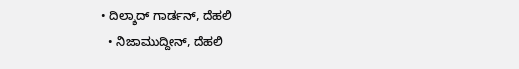• ದಿಲ್ಶಾದ್ ಗಾರ್ಡನ್, ದೆಹಲಿ
  • ನಿಜಾಮುದ್ದೀನ್, ದೆಹಲಿ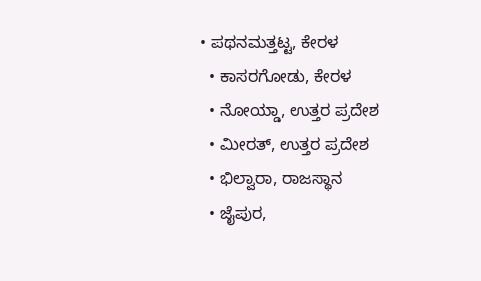• ಪಥನಮತ್ತಟ್ಟ, ಕೇರಳ
  • ಕಾಸರಗೋಡು, ಕೇರಳ
  • ನೋಯ್ಡಾ, ಉತ್ತರ ಪ್ರದೇಶ
  • ಮೀರತ್, ಉತ್ತರ ಪ್ರದೇಶ
  • ಭಿಲ್ವಾರಾ, ರಾಜಸ್ಥಾನ
  • ಜೈಪುರ,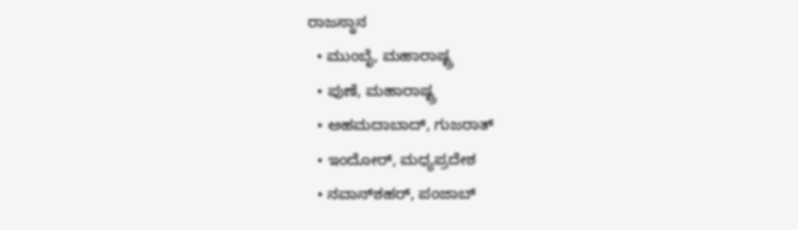ರಾಜಸ್ಥಾನ
  • ಮುಂಬೈ, ಮಹಾರಾಷ್ಟ್ರ
  • ಪುಣೆ, ಮಹಾರಾಷ್ಟ್ರ
  • ಅಹಮದಾಬಾದ್, ಗುಜರಾತ್
  • ಇಂದೋರ್, ಮಧ್ಯಪ್ರದೇಶ
  • ನವಾನ್‌ಶಹರ್, ಪಂಜಾಬ್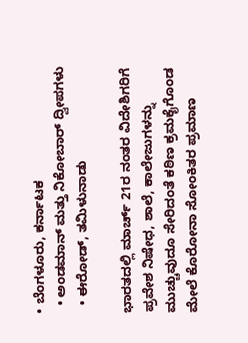• ಬೆಂಗಳೂರು, ಕರ್ನಾಟಕ
  • ಅಂಡಮಾನ್ ಮತ್ತು ನಿಕೋಬಾರ್ ದ್ವೀಪಗಳು
  • ಈರೋಡ್, ತಮಿಳುನಾಡು

ಭಾರತದಲ್ಲಿ ಮಾರ್ಚ್ 21ರ ನಂತರ ವಿದೇಶಿಗರಿಗೆ ಪ್ರವೇಶ ನಿಷೇಧ, ಶಾಲೆ, ಕಾಲೇಜುಗಳನ್ನು ಮುಚ್ಚುವುದೂ ಸೇರಿದಂತೆ ಕಠಿಣ ಕ್ರಮಕೈಗೊಂಡ ಮೇಲೆ ಕೊರೋನಾ ಸೋಂಕಿತರ ಪ್ರಮಾಣ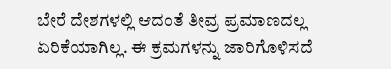ಬೇರೆ ದೇಶಗಳಲ್ಲಿ ಆದಂತೆ ತೀವ್ರ ಪ್ರಮಾಣದಲ್ಲ ಏರಿಕೆಯಾಗಿಲ್ಲ. ಈ ಕ್ರಮಗಳನ್ನು ಜಾರಿಗೊಳಿಸದೆ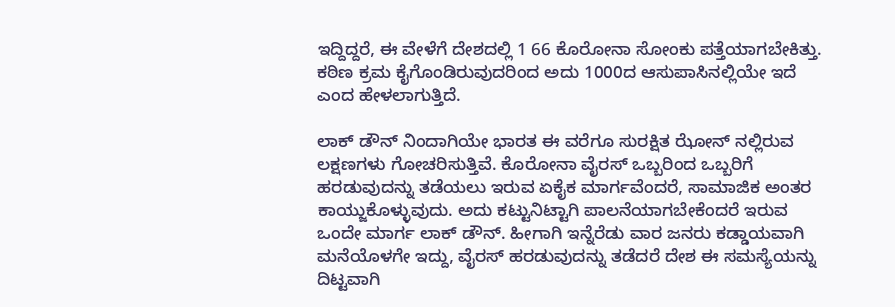ಇದ್ದಿದ್ದರೆ, ಈ ವೇಳೆಗೆ ದೇಶದಲ್ಲಿ 1 66 ಕೊರೋನಾ ಸೋಂಕು ಪತ್ತೆಯಾಗಬೇಕಿತ್ತು. ಕಠಿಣ ಕ್ರಮ ಕೈಗೊಂಡಿರುವುದರಿಂದ ಅದು 1000ದ ಆಸುಪಾಸಿನಲ್ಲಿಯೇ ಇದೆ ಎಂದ ಹೇಳಲಾಗುತ್ತಿದೆ.

ಲಾಕ್ ಡೌನ್ ನಿಂದಾಗಿಯೇ ಭಾರತ ಈ ವರೆಗೂ ಸುರಕ್ಷಿತ ಝೋನ್ ನಲ್ಲಿರುವ ಲಕ್ಷಣಗಳು ಗೋಚರಿಸುತ್ತಿವೆ. ಕೊರೋನಾ ವೈರಸ್ ಒಬ್ಬರಿಂದ ಒಬ್ಬರಿಗೆ ಹರಡುವುದನ್ನು ತಡೆಯಲು ಇರುವ ಏಕೈಕ ಮಾರ್ಗವೆಂದರೆ, ಸಾಮಾಜಿಕ ಅಂತರ ಕಾಯ್ಜುಕೊಳ್ಳುವುದು. ಅದು ಕಟ್ಟುನಿಟ್ಟಾಗಿ ಪಾಲನೆಯಾಗಬೇಕೆಂದರೆ ಇರುವ ಒಂದೇ ಮಾರ್ಗ ಲಾಕ್ ಡೌನ್. ಹೀಗಾಗಿ ಇನ್ನೆರೆಡು ವಾರ ಜನರು ಕಡ್ಡಾಯವಾಗಿ ಮನೆಯೊಳಗೇ ಇದ್ದು, ವೈರಸ್ ಹರಡುವುದನ್ನು ತಡೆದರೆ ದೇಶ ಈ ಸಮಸ್ಯೆಯನ್ನು ದಿಟ್ಟವಾಗಿ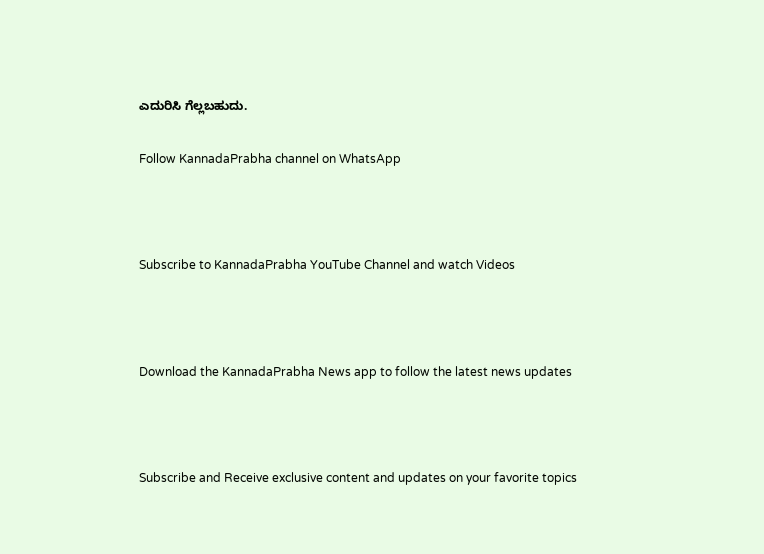ಎದುರಿಸಿ ಗೆಲ್ಲಬಹುದು.

Follow KannadaPrabha channel on WhatsApp



Subscribe to KannadaPrabha YouTube Channel and watch Videos



Download the KannadaPrabha News app to follow the latest news updates



Subscribe and Receive exclusive content and updates on your favorite topics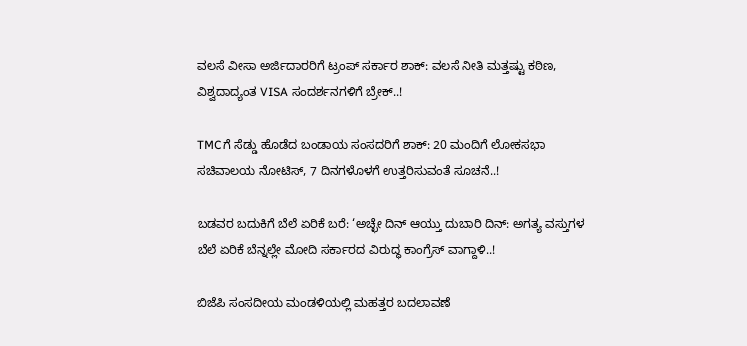ವಲಸೆ ವೀಸಾ ಅರ್ಜಿದಾರರಿಗೆ ಟ್ರಂಪ್‌ ಸರ್ಕಾರ ಶಾಕ್‌: ವಲಸೆ ನೀತಿ ಮತ್ತಷ್ಟು ಕಠಿಣ, ವಿಶ್ವದಾದ್ಯಂತ VISA ಸಂದರ್ಶನಗಳಿಗೆ ಬ್ರೇಕ್‌..!

TMCಗೆ ಸೆಡ್ಡು ಹೊಡೆದ ಬಂಡಾಯ ಸಂಸದರಿಗೆ ಶಾಕ್‌: 20 ಮಂದಿಗೆ ಲೋಕಸಭಾ ಸಚಿವಾಲಯ ನೋಟಿಸ್‌, 7 ದಿನಗಳೊಳಗೆ ಉತ್ತರಿಸುವಂತೆ ಸೂಚನೆ..!

ಬಡವರ ಬದುಕಿಗೆ ಬೆಲೆ ಏರಿಕೆ ಬರೆ: ‘ಅಚ್ಛೇ ದಿನ್ ಆಯ್ತು ದುಬಾರಿ ದಿನ್: ಅಗತ್ಯ ವಸ್ತುಗಳ ಬೆಲೆ ಏರಿಕೆ ಬೆನ್ನಲ್ಲೇ ಮೋದಿ ಸರ್ಕಾರದ ವಿರುದ್ಧ ಕಾಂಗ್ರೆಸ್ ವಾಗ್ದಾಳಿ..!

ಬಿಜೆಪಿ ಸಂಸದೀಯ ಮಂಡಳಿಯಲ್ಲಿ ಮಹತ್ತರ ಬದಲಾವಣೆ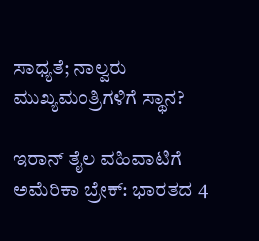ಸಾಧ್ಯತೆ; ನಾಲ್ವರು ಮುಖ್ಯಮಂತ್ರಿಗಳಿಗೆ ಸ್ಥಾನ?

ಇರಾನ್‌ ತೈಲ ವಹಿವಾಟಿಗೆ ಅಮೆರಿಕಾ ಬ್ರೇಕ್: ಭಾರತದ 4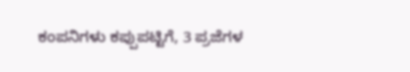ಕಂಪನಿಗಳು ಕಪ್ಪುಪಟ್ಟಿಗೆ, 3 ಪ್ರಜೆಗಳ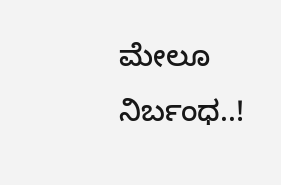ಮೇಲೂ ನಿರ್ಬಂಧ..!